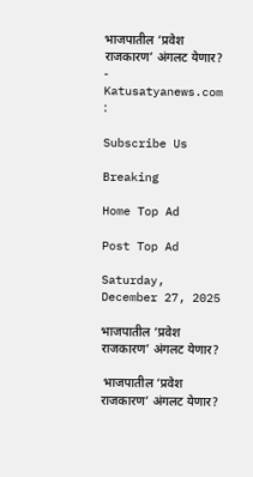भाजपातील ‘प्रवेश राजकारण’ अंगलट येणार? - Katusatyanews.com :

Subscribe Us

Breaking

Home Top Ad

Post Top Ad

Saturday, December 27, 2025

भाजपातील ‘प्रवेश राजकारण’ अंगलट येणार?

 भाजपातील ‘प्रवेश राजकारण’ अंगलट येणार?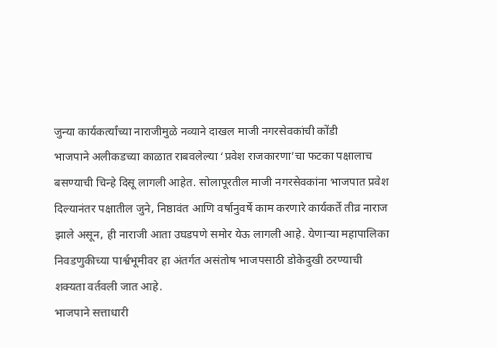जुन्या कार्यकर्त्यांच्या नाराजीमुळे नव्याने दाखल माजी नगरसेवकांची कोंडी
भाजपाने अलीकडच्या काळात राबवलेल्या ‘प्रवेश राजकारणा’चा फटका पक्षालाच बसण्याची चिन्हे दिसू लागली आहेत. सोलापूरतील माजी नगरसेवकांना भाजपात प्रवेश दिल्यानंतर पक्षातील जुने, निष्ठावंत आणि वर्षानुवर्षे काम करणारे कार्यकर्ते तीव्र नाराज झाले असून, ही नाराजी आता उघडपणे समोर येऊ लागली आहे. येणाऱ्या महापालिका निवडणुकीच्या पार्श्वभूमीवर हा अंतर्गत असंतोष भाजपसाठी डोकेदुखी ठरण्याची शक्यता वर्तवली जात आहे.
भाजपाने सत्ताधारी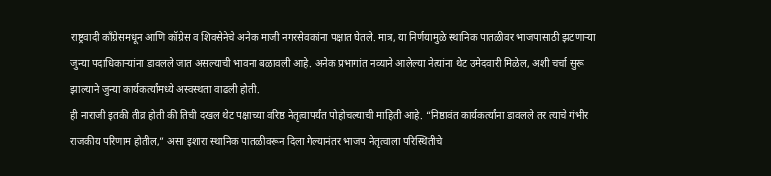राष्ट्रवादी काँग्रेसमधून आणि कॉग्रेस व शिवसेनेचे अनेक माजी नगरसेवकांना पक्षात घेतले. मात्र, या निर्णयामुळे स्थानिक पातळीवर भाजपासाठी झटणाऱ्या जुन्या पदाधिकाऱ्यांना डावलले जात असल्याची भावना बळावली आहे. अनेक प्रभागांत नव्याने आलेल्या नेत्यांना थेट उमेदवारी मिळेल, अशी चर्चा सुरू झाल्याने जुन्या कार्यकर्त्यांमध्ये अस्वस्थता वाढली होती.
ही नाराजी इतकी तीव्र होती की तिची दखल थेट पक्षाच्या वरिष्ठ नेतृत्वापर्यंत पोहोचल्याची माहिती आहे. “निष्ठावंत कार्यकर्त्यांना डावलले तर त्याचे गंभीर राजकीय परिणाम होतील,” असा इशारा स्थानिक पातळीवरून दिला गेल्यानंतर भाजप नेतृत्वाला परिस्थितीचे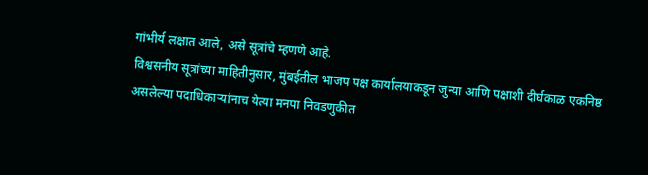गांभीर्य लक्षात आले, असे सूत्रांचे म्हणणे आहे.
विश्वसनीय सूत्रांच्या माहितीनुसार, मुंबईतील भाजप पक्ष कार्यालयाकडून जुन्या आणि पक्षाशी दीर्घकाळ एकनिष्ठ असलेल्या पदाधिकाऱ्यांनाच येत्या मनपा निवडणुकीत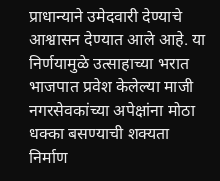प्राधान्याने उमेदवारी देण्याचे आश्वासन देण्यात आले आहे. या निर्णयामुळे उत्साहाच्या भरात भाजपात प्रवेश केलेल्या माजी नगरसेवकांच्या अपेक्षांना मोठा धक्का बसण्याची शक्यता निर्माण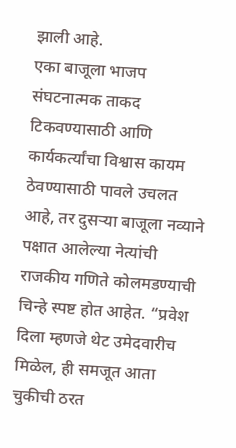झाली आहे.
एका बाजूला भाजप संघटनात्मक ताकद टिकवण्यासाठी आणि कार्यकर्त्यांचा विश्वास कायम ठेवण्यासाठी पावले उचलत आहे, तर दुसऱ्या बाजूला नव्याने पक्षात आलेल्या नेत्यांची राजकीय गणिते कोलमडण्याची चिन्हे स्पष्ट होत आहेत. “प्रवेश दिला म्हणजे थेट उमेदवारीच मिळेल, ही समजूत आता चुकीची ठरत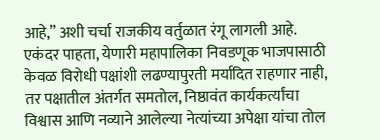आहे,” अशी चर्चा राजकीय वर्तुळात रंगू लागली आहे.
एकंदर पाहता, येणारी महापालिका निवडणूक भाजपासाठी केवळ विरोधी पक्षांशी लढण्यापुरती मर्यादित राहणार नाही, तर पक्षातील अंतर्गत समतोल, निष्ठावंत कार्यकर्त्यांचा विश्वास आणि नव्याने आलेल्या नेत्यांच्या अपेक्षा यांचा तोल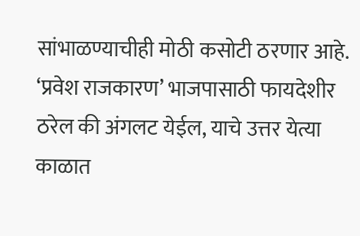सांभाळण्याचीही मोठी कसोटी ठरणार आहे. ‘प्रवेश राजकारण’ भाजपासाठी फायदेशीर ठरेल की अंगलट येईल, याचे उत्तर येत्या काळात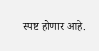स्पष्ट होणार आहे.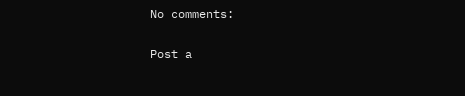No comments:

Post a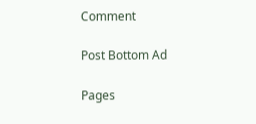Comment

Post Bottom Ad

Pages